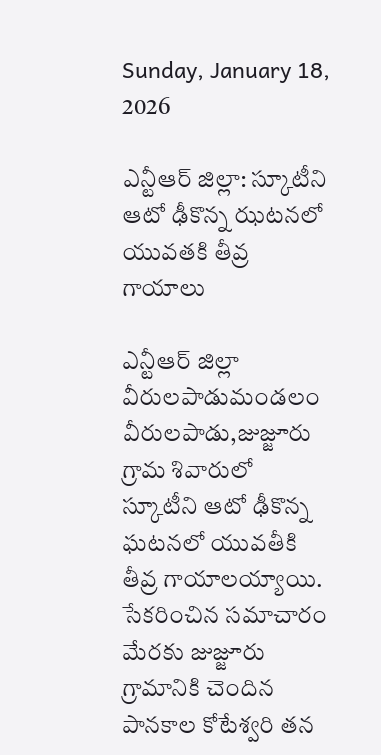Sunday, January 18, 2026

ఎన్టీఆర్ జిల్లా: స్కూటీని ఆటో ఢీకొన్న ఝటనలో యువతకి తీవ్ర గాయాలు

ఎన్టీఆర్ జిల్లా వీరులపాడుమండలం
వీరులపాడు,జుజ్జూరు గ్రామ శివారులో స్కూటీని ఆటో ఢీకొన్న ఘటనలో యువతీకి తీవ్ర గాయాలయ్యాయి. సేకరించిన సమాచారం మేరకు జుజ్జూరు  గ్రామానికి చెందిన పానకాల కోటేశ్వరి తన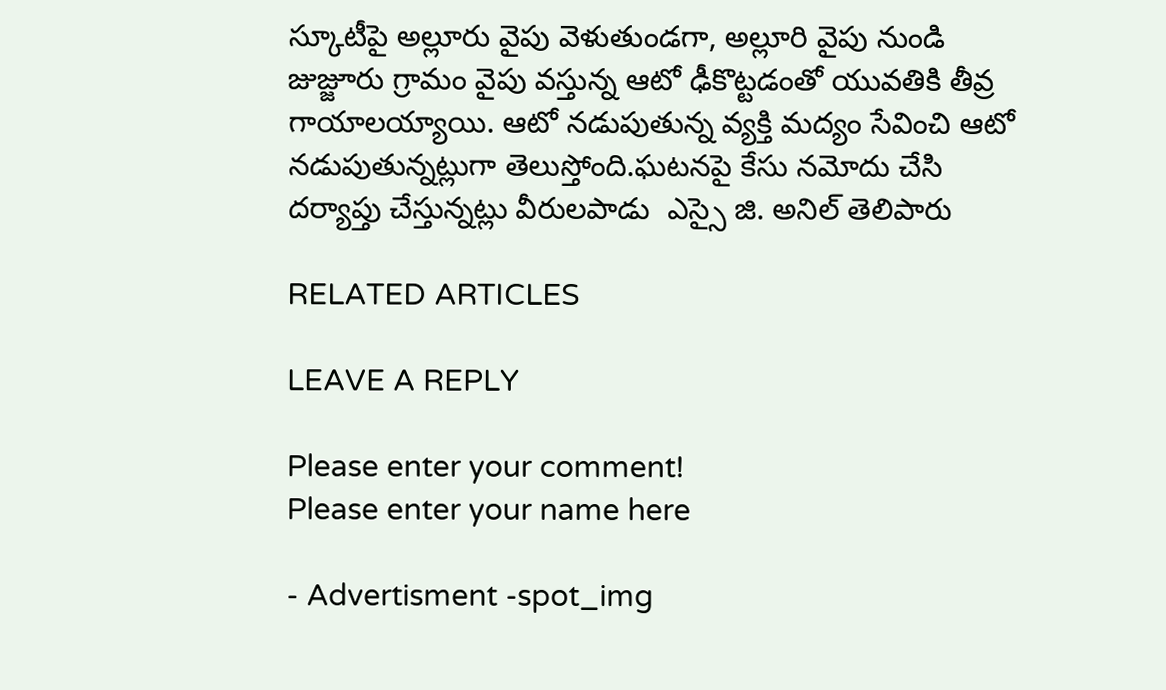స్కూటీపై అల్లూరు వైపు వెళుతుండగా, అల్లూరి వైపు నుండి జుజ్జూరు గ్రామం వైపు వస్తున్న ఆటో ఢీకొట్టడంతో యువతికి తీవ్ర గాయాలయ్యాయి. ఆటో నడుపుతున్న వ్యక్తి మద్యం సేవించి ఆటో నడుపుతున్నట్లుగా తెలుస్తోంది.ఘటనపై కేసు నమోదు చేసి దర్యాప్తు చేస్తున్నట్లు వీరులపాడు  ఎస్సై జి. అనిల్ తెలిపారు

RELATED ARTICLES

LEAVE A REPLY

Please enter your comment!
Please enter your name here

- Advertisment -spot_img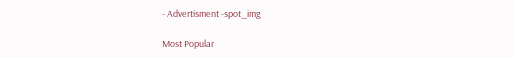- Advertisment -spot_img

Most Popular